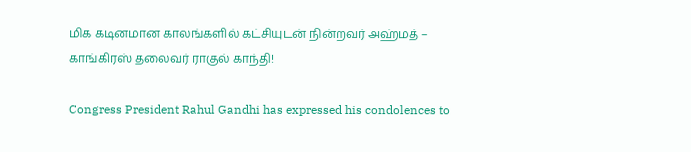மிக கடினமான காலங்களில் கட்சியுடன் நின்றவர் அஹ்மத் – காங்கிரஸ் தலைவர் ராகுல் காந்தி!

Congress President Rahul Gandhi has expressed his condolences to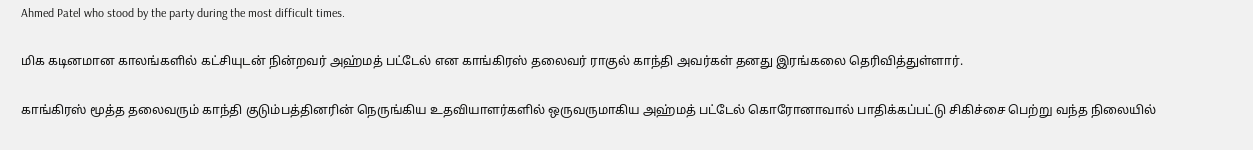Ahmed Patel who stood by the party during the most difficult times.

மிக கடினமான காலங்களில் கட்சியுடன் நின்றவர் அஹ்மத் பட்டேல் என காங்கிரஸ் தலைவர் ராகுல் காந்தி அவர்கள் தனது இரங்கலை தெரிவித்துள்ளார்.

காங்கிரஸ் மூத்த தலைவரும் காந்தி குடும்பத்தினரின் நெருங்கிய உதவியாளர்களில் ஒருவருமாகிய அஹ்மத் பட்டேல் கொரோனாவால் பாதிக்கப்பட்டு சிகிச்சை பெற்று வந்த நிலையில்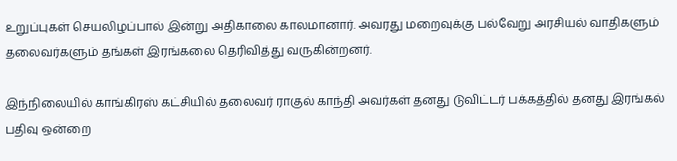உறுப்புகள் செயலிழப்பால் இன்று அதிகாலை காலமானார். அவரது மறைவுக்கு பல்வேறு அரசியல் வாதிகளும் தலைவர்களும் தங்கள் இரங்கலை தெரிவித்து வருகின்றனர்.

இந்நிலையில் காங்கிரஸ் கட்சியில் தலைவர் ராகுல் காந்தி அவர்கள் தனது டுவிட்டர் பக்கத்தில் தனது இரங்கல் பதிவு ஒன்றை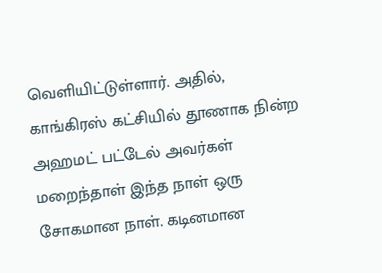வெளியிட்டுள்ளார். அதில், காங்கிரஸ் கட்சியில் தூணாக நின்ற அஹமட் பட்டேல் அவர்கள் மறைந்தாள் இந்த நாள் ஒரு சோகமான நாள். கடினமான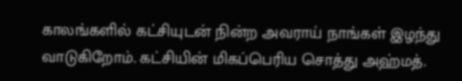காலங்களில் கட்சியுடன் நின்ற அவராய் நாங்கள் இழந்து வாடுகிறோம். கட்சியின் மிகப்பெரிய சொத்து அஹ்மத்.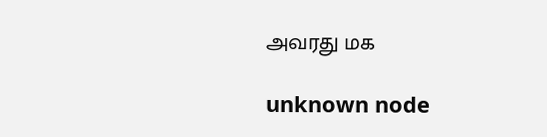அவரது மக

unknown node